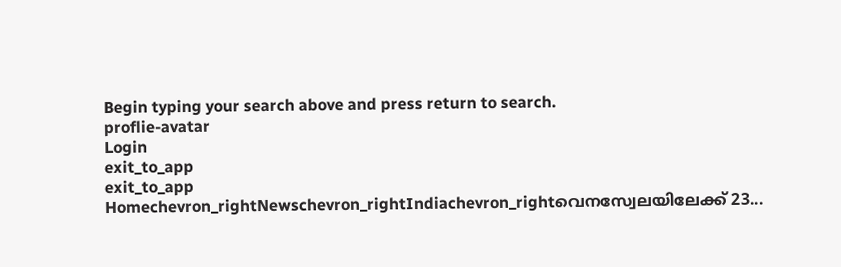Begin typing your search above and press return to search.
proflie-avatar
Login
exit_to_app
exit_to_app
Homechevron_rightNewschevron_rightIndiachevron_rightവെനസ്വേലയിലേക്ക് 23...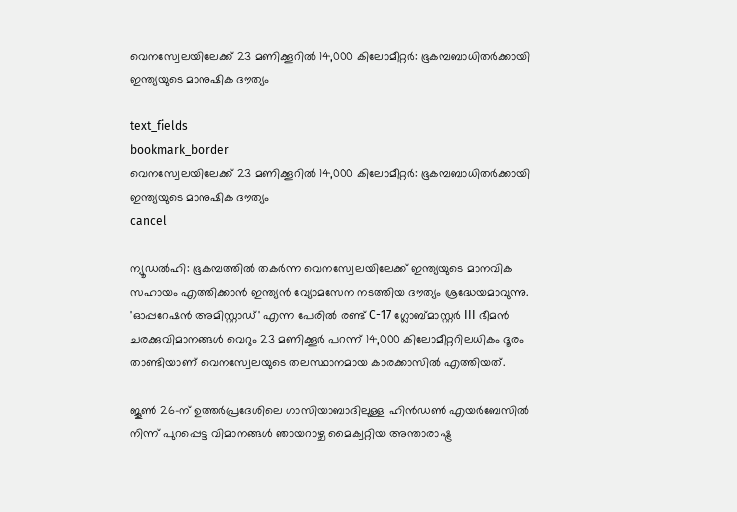വെനസ്വേലയിലേക്ക് 23 മണിക്കൂറിൽ 14,000 കിലോമീറ്റർ: ഭൂകമ്പബാധിതർക്കായി ഇന്ത്യയുടെ മാനുഷിക ദൗത്യം

text_fields
bookmark_border
വെനസ്വേലയിലേക്ക് 23 മണിക്കൂറിൽ 14,000 കിലോമീറ്റർ: ഭൂകമ്പബാധിതർക്കായി ഇന്ത്യയുടെ മാനുഷിക ദൗത്യം
cancel

ന്യൂഡൽഹി: ഭൂകമ്പത്തിൽ തകർന്ന വെനസ്വേലയിലേക്ക് ഇന്ത്യയുടെ മാനവിക സഹായം എത്തിക്കാൻ ഇന്ത്യൻ വ്യോമസേന നടത്തിയ ദൗത്യം ശ്രദ്ധേയമാവുന്നു. 'ഓപ്പറേഷൻ അമിസ്റ്റാഡ്' എന്ന പേരിൽ രണ്ട് C-17 ഗ്ലോബ്മാസ്റ്റർ III ഭീമൻ ചരക്കുവിമാനങ്ങൾ വെറും 23 മണിക്കൂർ പറന്ന് 14,000 കിലോമീറ്ററിലധികം ദൂരം താണ്ടിയാണ് വെനസ്വേലയുടെ തലസ്ഥാനമായ കാരക്കാസിൽ എത്തിയത്.

ജൂൺ 26-ന് ഉത്തർപ്രദേശിലെ ഗാസിയാബാദിലുള്ള ഹിൻഡൺ എയർബേസിൽ നിന്ന് പുറപ്പെട്ട വിമാനങ്ങൾ ഞായറാഴ്ച മൈക്വറ്റിയ അന്താരാഷ്ട്ര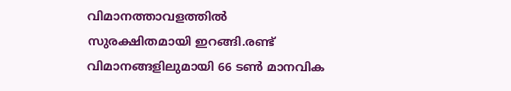വിമാനത്താവളത്തിൽ സുരക്ഷിതമായി ഇറങ്ങി.രണ്ട് വിമാനങ്ങളിലുമായി 66 ടൺ മാനവിക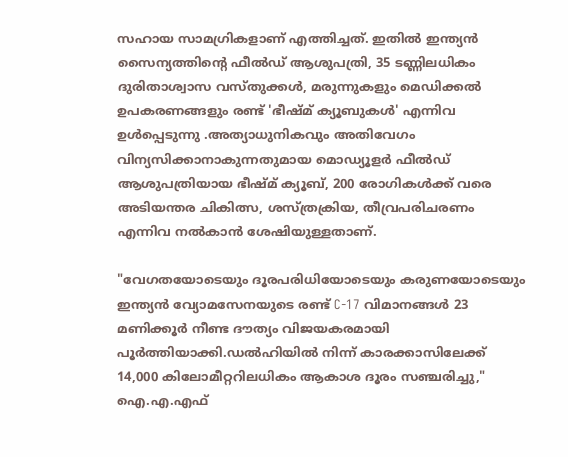സഹായ സാമഗ്രികളാണ് എത്തിച്ചത്. ഇതിൽ ഇന്ത്യൻ സൈന്യത്തിന്റെ ഫീൽഡ് ആശുപത്രി, 35 ടണ്ണിലധികം ദുരിതാശ്വാസ വസ്തുക്കൾ, മരുന്നുകളും മെഡിക്കൽ ഉപകരണങ്ങളും രണ്ട് 'ഭീഷ്മ് ക്യൂബുകൾ' എന്നിവ ഉൾപ്പെടുന്നു .അത്യാധുനികവും അതിവേഗം വിന്യസിക്കാനാകുന്നതുമായ മൊഡ്യൂളർ ഫീൽഡ് ആശുപത്രിയായ ഭീഷ്മ് ക്യൂബ്, 200 രോഗികൾക്ക് വരെ അടിയന്തര ചികിത്സ, ശസ്ത്രക്രിയ, തീവ്രപരിചരണം എന്നിവ നൽകാൻ ശേഷിയുള്ളതാണ്.

"വേഗതയോടെയും ദൂരപരിധിയോടെയും കരുണയോടെയും ഇന്ത്യൻ വ്യോമസേനയുടെ രണ്ട് C-17 വിമാനങ്ങൾ 23 മണിക്കൂർ നീണ്ട ദൗത്യം വിജയകരമായി പൂർത്തിയാക്കി.ഡൽഹിയിൽ നിന്ന് കാരക്കാസിലേക്ക് 14,000 കിലോമീറ്ററിലധികം ആകാശ ദൂരം സഞ്ചരിച്ചു," ഐ.എ.എഫ്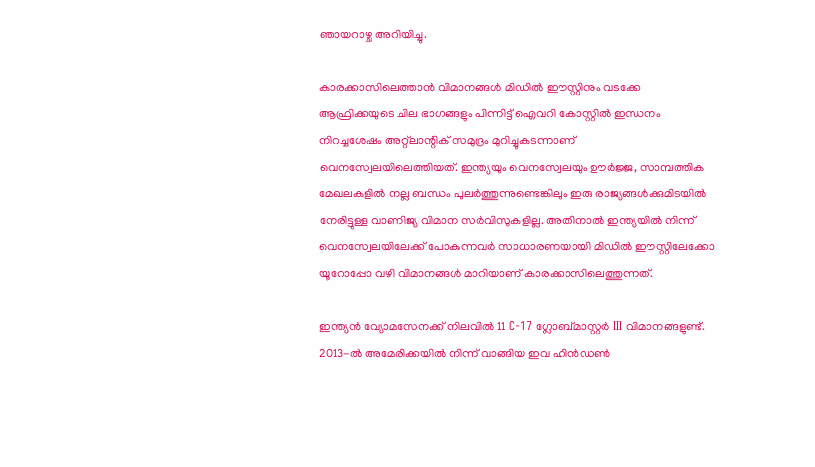ഞായറാഴ്ച അറിയിച്ചു.

കാരക്കാസിലെത്താൻ വിമാനങ്ങൾ മിഡിൽ ഈസ്റ്റിനും വടക്കേ ആഫ്രിക്കയുടെ ചില ഭാഗങ്ങളും പിന്നിട്ട് ഐവറി കോസ്റ്റിൽ ഇന്ധനം നിറച്ചശേഷം അറ്റ്ലാന്റിക് സമുദ്രം മുറിച്ചുകടന്നാണ് വെനസ്വേലയിലെത്തിയത്. ഇന്ത്യയും വെനസ്വേലയും ഊർജ്ജ, സാമ്പത്തിക മേഖലകളിൽ നല്ല ബന്ധം പുലർത്തുന്നുണ്ടെങ്കിലും ഇരു രാജ്യങ്ങൾക്കുമിടയിൽ നേരിട്ടുള്ള വാണിജ്യ വിമാന സർവിസുകളില്ല. അതിനാൽ ഇന്ത്യയിൽ നിന്ന് വെനസ്വേലയിലേക്ക് പോകുന്നവർ സാധാരണയായി മിഡിൽ ഈസ്റ്റിലേക്കോ യൂറോപ്പോ വഴി വിമാനങ്ങൾ മാറിയാണ് കാരക്കാസിലെത്തുന്നത്.

ഇന്ത്യൻ വ്യോമസേനക്ക് നിലവിൽ 11 C-17 ഗ്ലോബ്മാസ്റ്റർ III വിമാനങ്ങളുണ്ട്. 2013-ൽ അമേരിക്കയിൽ നിന്ന് വാങ്ങിയ ഇവ ഹിൻഡൺ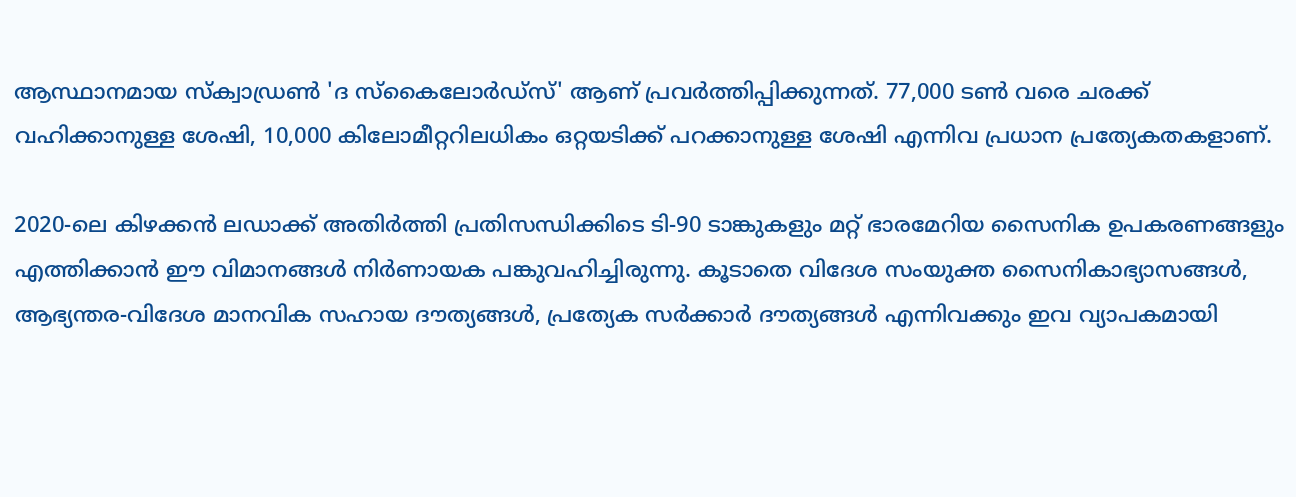ആസ്ഥാനമായ സ്ക്വാഡ്രൺ 'ദ സ്കൈലോർഡ്സ്' ആണ് പ്രവർത്തിപ്പിക്കുന്നത്. 77,000 ടൺ വരെ ചരക്ക് വഹിക്കാനുള്ള ശേഷി, 10,000 കിലോമീറ്ററിലധികം ഒറ്റയടിക്ക് പറക്കാനുള്ള ശേഷി എന്നിവ പ്രധാന പ്രത്യേകതകളാണ്.

2020-ലെ കിഴക്കൻ ലഡാക്ക് അതിർത്തി പ്രതിസന്ധിക്കിടെ ടി-90 ടാങ്കുകളും മറ്റ് ഭാരമേറിയ സൈനിക ഉപകരണങ്ങളും എത്തിക്കാൻ ഈ വിമാനങ്ങൾ നിർണായക പങ്കുവഹിച്ചിരുന്നു. കൂടാതെ വിദേശ സംയുക്ത സൈനികാഭ്യാസങ്ങൾ, ആഭ്യന്തര-വിദേശ മാനവിക സഹായ ദൗത്യങ്ങൾ, പ്രത്യേക സർക്കാർ ദൗത്യങ്ങൾ എന്നിവക്കും ഇവ വ്യാപകമായി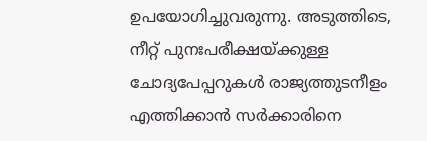ഉപയോഗിച്ചുവരുന്നു. അടുത്തിടെ, നീറ്റ് പുനഃപരീക്ഷയ്ക്കുള്ള ചോദ്യപേപ്പറുകൾ രാജ്യത്തുടനീളം എത്തിക്കാൻ സർക്കാരിനെ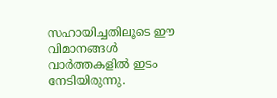സഹായിച്ചതിലൂടെ ഈ വിമാനങ്ങൾ വാർത്തകളിൽ ഇടം നേടിയിരുന്നു.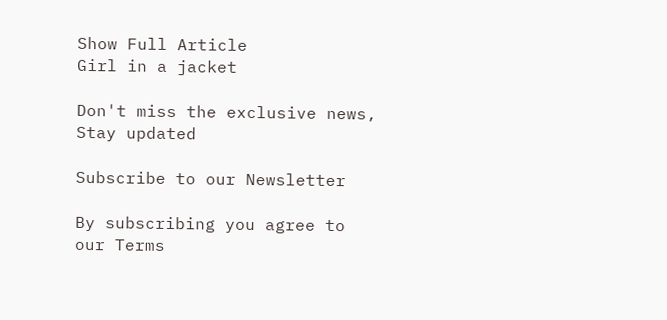Show Full Article
Girl in a jacket

Don't miss the exclusive news, Stay updated

Subscribe to our Newsletter

By subscribing you agree to our Terms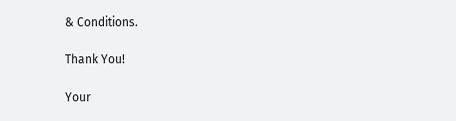& Conditions.

Thank You!

Your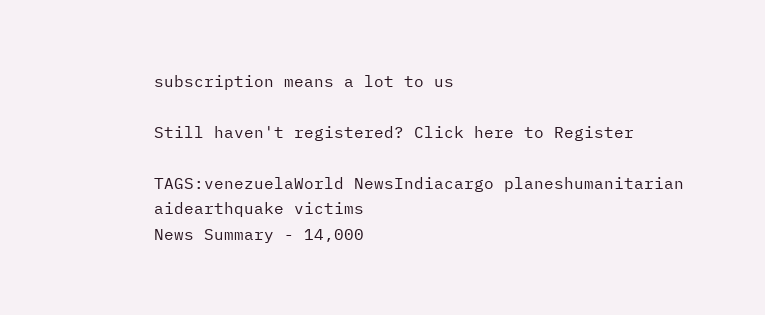subscription means a lot to us

Still haven't registered? Click here to Register

TAGS:venezuelaWorld NewsIndiacargo planeshumanitarian aidearthquake victims
News Summary - 14,000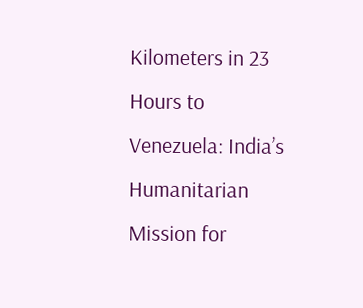Kilometers in 23 Hours to Venezuela: India’s Humanitarian Mission for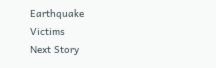Earthquake Victims
Next Story